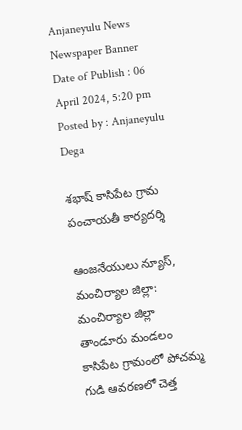Anjaneyulu News
Newspaper Banner
Date of Publish : 06 April 2024, 5:20 pm Posted by : Anjaneyulu Dega

శభాష్ కాసిపేట గ్రామ పంచాయతీ కార్యదర్శి

ఆంజనేయులు న్యూస్, మంచిర్యాల జిల్లా: మంచిర్యాల జిల్లా తాండూరు మండలం కాసిపేట గ్రామంలో పోచమ్మ గుడి ఆవరణలో చెత్త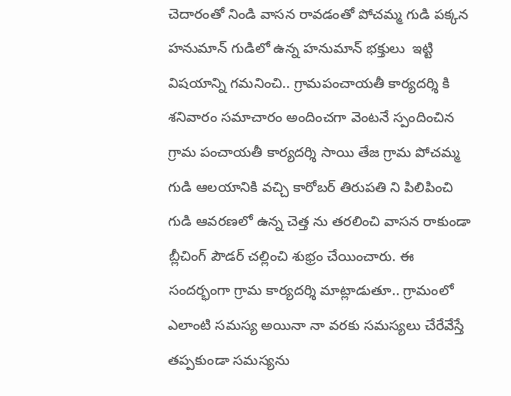చెదారంతో నిండి వాసన రావడంతో పోచమ్మ గుడి పక్కన హనుమాన్ గుడిలో ఉన్న హనుమాన్ భక్తులు  ఇట్టి విషయాన్ని గమనించి.. గ్రామపంచాయతీ కార్యదర్శి కి శనివారం సమాచారం అందించగా వెంటనే స్పందించిన గ్రామ పంచాయతీ కార్యదర్శి సాయి తేజ గ్రామ పోచమ్మ గుడి ఆలయానికి వచ్చి కారోబర్ తిరుపతి ని పిలిపించి గుడి ఆవరణలో ఉన్న చెత్త ను తరలించి వాసన రాకుండా బ్లీచింగ్ పౌడర్ చల్లించి శుభ్రం చేయించారు. ఈ సందర్భంగా గ్రామ కార్యదర్శి మాట్లాడుతూ.. గ్రామంలో ఎలాంటి సమస్య అయినా నా వరకు సమస్యలు చేరేవేస్తే తప్పకుండా సమస్యను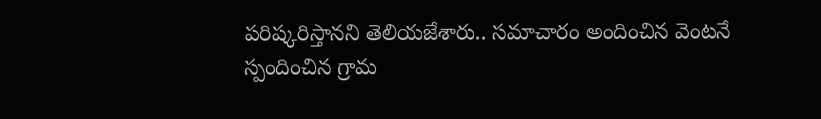పరిష్కరిస్తానని తెలియజేశారు.. సమాచారం అందించిన వెంటనే స్పందించిన గ్రామ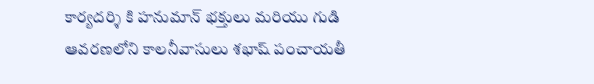కార్యదర్శి కి హనుమాన్ భక్తులు మరియు గుడి ఆవరణలోని కాలనీవాసులు శభాష్ పంచాయతీ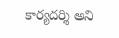కార్యదర్శి అని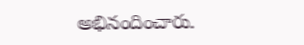అభినందించారు.